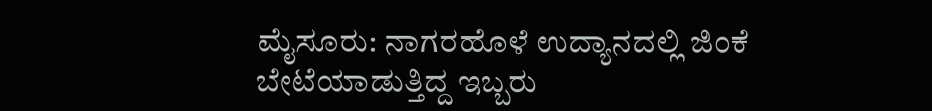ಮೈಸೂರು: ನಾಗರಹೊಳೆ ಉದ್ಯಾನದಲ್ಲಿ ಜಿಂಕೆ ಬೇಟೆಯಾಡುತ್ತಿದ್ದ ಇಬ್ಬರು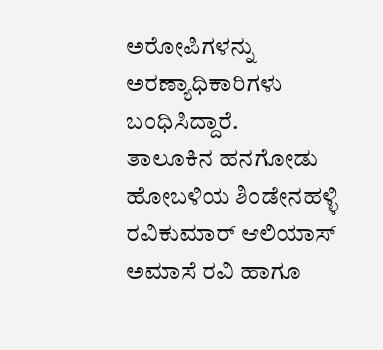ಅರೋಪಿಗಳನ್ನು ಅರಣ್ಯಾಧಿಕಾರಿಗಳು ಬಂಧಿಸಿದ್ದಾರೆ.
ತಾಲೂಕಿನ ಹನಗೋಡು ಹೋಬಳಿಯ ಶಿಂಡೇನಹಳ್ಳಿ ರವಿಕುಮಾರ್ ಆಲಿಯಾಸ್ ಅಮಾಸೆ ರವಿ ಹಾಗೂ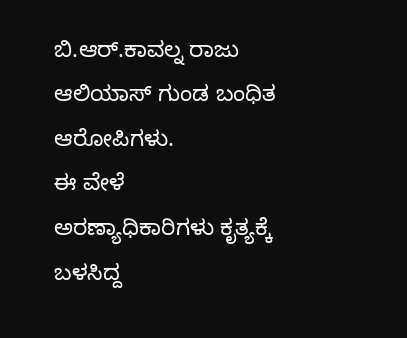ಬಿ.ಆರ್.ಕಾವಲ್ನ ರಾಜು ಆಲಿಯಾಸ್ ಗುಂಡ ಬಂಧಿತ ಆರೋಪಿಗಳು.
ಈ ವೇಳೆ ಅರಣ್ಯಾಧಿಕಾರಿಗಳು ಕೃತ್ಯಕ್ಕೆ ಬಳಸಿದ್ದ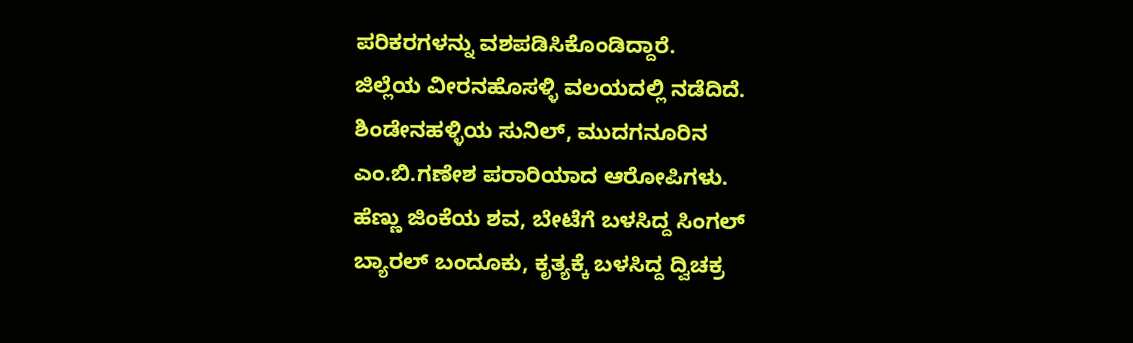ಪರಿಕರಗಳನ್ನು ವಶಪಡಿಸಿಕೊಂಡಿದ್ದಾರೆ.
ಜಿಲ್ಲೆಯ ವೀರನಹೊಸಳ್ಳಿ ವಲಯದಲ್ಲಿ ನಡೆದಿದೆ.
ಶಿಂಡೇನಹಳ್ಳಿಯ ಸುನಿಲ್, ಮುದಗನೂರಿನ ಎಂ.ಬಿ.ಗಣೇಶ ಪರಾರಿಯಾದ ಆರೋಪಿಗಳು.
ಹೆಣ್ಣು ಜಿಂಕೆಯ ಶವ, ಬೇಟೆಗೆ ಬಳಸಿದ್ದ ಸಿಂಗಲ್ ಬ್ಯಾರಲ್ ಬಂದೂಕು, ಕೃತ್ಯಕ್ಕೆ ಬಳಸಿದ್ದ ದ್ವಿಚಕ್ರ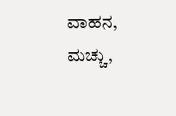ವಾಹನ, ಮಚ್ಚು,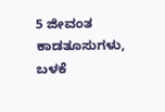5 ಜೀವಂತ ಕಾಡತೂಸುಗಳು, ಬಳಕೆ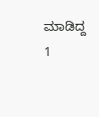ಮಾಡಿದ್ದ 1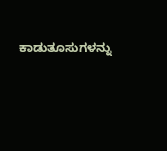ಕಾಡುತೂಸುಗಳನ್ನು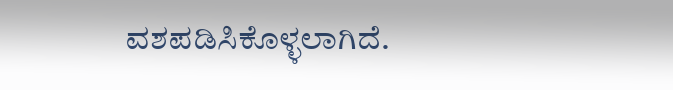ವಶಪಡಿಸಿಕೊಳ್ಳಲಾಗಿದೆ.